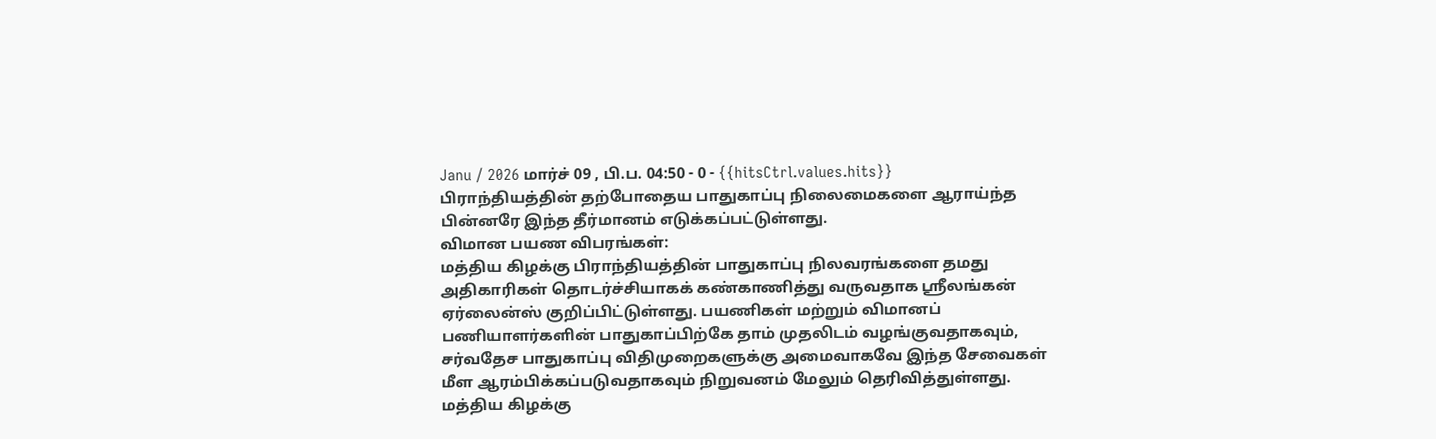Janu / 2026 மார்ச் 09 , பி.ப. 04:50 - 0 - {{hitsCtrl.values.hits}}
பிராந்தியத்தின் தற்போதைய பாதுகாப்பு நிலைமைகளை ஆராய்ந்த பின்னரே இந்த தீர்மானம் எடுக்கப்பட்டுள்ளது.
விமான பயண விபரங்கள்:
மத்திய கிழக்கு பிராந்தியத்தின் பாதுகாப்பு நிலவரங்களை தமது அதிகாரிகள் தொடர்ச்சியாகக் கண்காணித்து வருவதாக ஸ்ரீலங்கன் ஏர்லைன்ஸ் குறிப்பிட்டுள்ளது. பயணிகள் மற்றும் விமானப் பணியாளர்களின் பாதுகாப்பிற்கே தாம் முதலிடம் வழங்குவதாகவும், சர்வதேச பாதுகாப்பு விதிமுறைகளுக்கு அமைவாகவே இந்த சேவைகள் மீள ஆரம்பிக்கப்படுவதாகவும் நிறுவனம் மேலும் தெரிவித்துள்ளது.
மத்திய கிழக்கு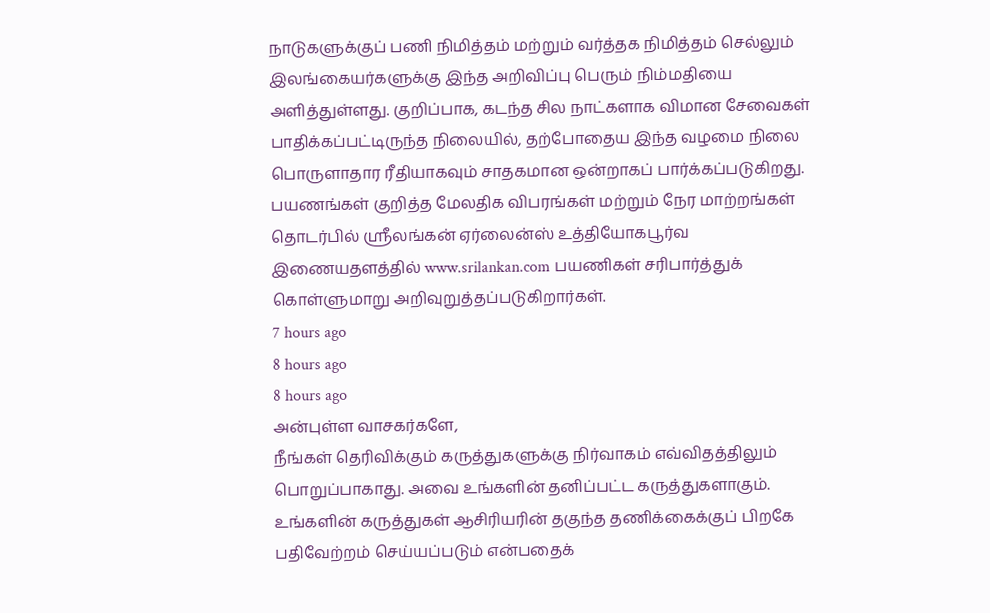நாடுகளுக்குப் பணி நிமித்தம் மற்றும் வர்த்தக நிமித்தம் செல்லும் இலங்கையர்களுக்கு இந்த அறிவிப்பு பெரும் நிம்மதியை அளித்துள்ளது. குறிப்பாக, கடந்த சில நாட்களாக விமான சேவைகள் பாதிக்கப்பட்டிருந்த நிலையில், தற்போதைய இந்த வழமை நிலை பொருளாதார ரீதியாகவும் சாதகமான ஒன்றாகப் பார்க்கப்படுகிறது.
பயணங்கள் குறித்த மேலதிக விபரங்கள் மற்றும் நேர மாற்றங்கள் தொடர்பில் ஸ்ரீலங்கன் ஏர்லைன்ஸ் உத்தியோகபூர்வ இணையதளத்தில் www.srilankan.com பயணிகள் சரிபார்த்துக் கொள்ளுமாறு அறிவுறுத்தப்படுகிறார்கள்.
7 hours ago
8 hours ago
8 hours ago
அன்புள்ள வாசகர்களே,
நீங்கள் தெரிவிக்கும் கருத்துகளுக்கு நிர்வாகம் எவ்விதத்திலும் பொறுப்பாகாது. அவை உங்களின் தனிப்பட்ட கருத்துகளாகும். உங்களின் கருத்துகள் ஆசிரியரின் தகுந்த தணிக்கைக்குப் பிறகே பதிவேற்றம் செய்யப்படும் என்பதைக்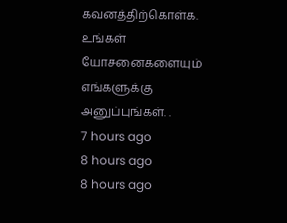கவனத்திற்கொள்க. உங்கள் யோசனைகளையும் எங்களுக்கு அனுப்புங்கள். .
7 hours ago
8 hours ago
8 hours ago